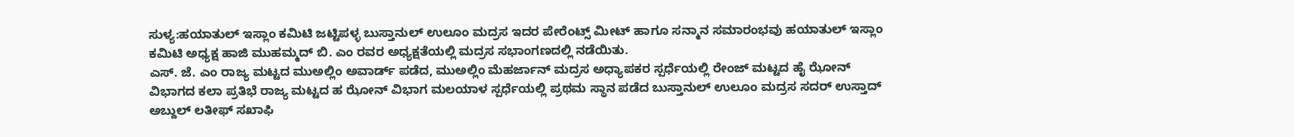ಸುಳ್ಯ:ಹಯಾತುಲ್ ಇಸ್ಲಾಂ ಕಮಿಟಿ ಜಟ್ಟಿಪಳ್ಳ ಬುಸ್ತಾನುಲ್ ಉಲೂಂ ಮದ್ರಸ ಇದರ ಪೇರೆಂಟ್ಸ್ ಮೀಟ್ ಹಾಗೂ ಸನ್ಮಾನ ಸಮಾರಂಭವು ಹಯಾತುಲ್ ಇಸ್ಲಾಂ ಕಮಿಟಿ ಅಧ್ಯಕ್ಷ ಹಾಜಿ ಮುಹಮ್ಮದ್ ಬಿ. ಎಂ ರವರ ಅಧ್ಯಕ್ಷತೆಯಲ್ಲಿ ಮದ್ರಸ ಸಭಾಂಗಣದಲ್ಲಿ ನಡೆಯಿತು.
ಎಸ್. ಜೆ. ಎಂ ರಾಜ್ಯ ಮಟ್ಟದ ಮುಅಲ್ಲಿಂ ಅವಾರ್ಡ್ ಪಡೆದ, ಮುಅಲ್ಲಿಂ ಮೆಹರ್ಜಾನ್ ಮದ್ರಸ ಅಧ್ಯಾಪಕರ ಸ್ಪರ್ಧೆಯಲ್ಲಿ ರೇಂಜ್ ಮಟ್ಟದ ಹೈ ಝೋನ್ ವಿಭಾಗದ ಕಲಾ ಪ್ರತಿಭೆ ರಾಜ್ಯ ಮಟ್ಟದ ಹ ಝೋನ್ ವಿಭಾಗ ಮಲಯಾಳ ಸ್ಪರ್ಧೆಯಲ್ಲಿ ಪ್ರಥಮ ಸ್ಥಾನ ಪಡೆದ ಬುಸ್ತಾನುಲ್ ಉಲೂಂ ಮದ್ರಸ ಸದರ್ ಉಸ್ತಾದ್ ಅಬ್ದುಲ್ ಲತೀಫ್ ಸಖಾಫಿ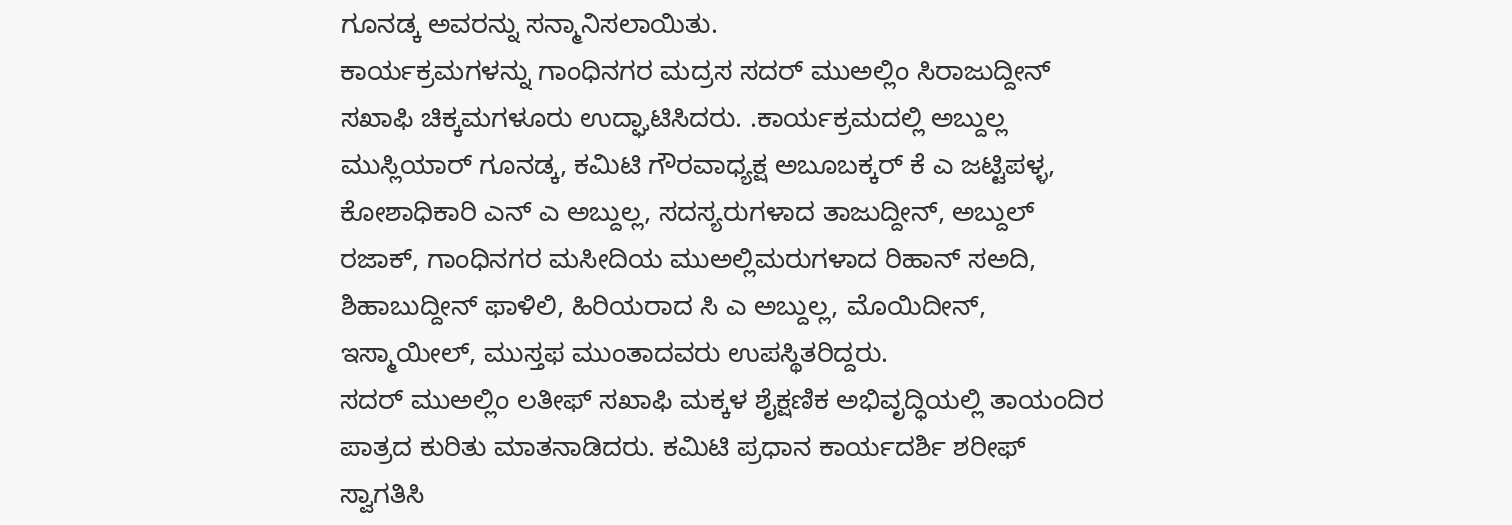ಗೂನಡ್ಕ ಅವರನ್ನು ಸನ್ಮಾನಿಸಲಾಯಿತು.
ಕಾರ್ಯಕ್ರಮಗಳನ್ನು ಗಾಂಧಿನಗರ ಮದ್ರಸ ಸದರ್ ಮುಅಲ್ಲಿಂ ಸಿರಾಜುದ್ದೀನ್ ಸಖಾಫಿ ಚಿಕ್ಕಮಗಳೂರು ಉದ್ಘಾಟಿಸಿದರು. .ಕಾರ್ಯಕ್ರಮದಲ್ಲಿ ಅಬ್ದುಲ್ಲ ಮುಸ್ಲಿಯಾರ್ ಗೂನಡ್ಕ, ಕಮಿಟಿ ಗೌರವಾಧ್ಯಕ್ಷ ಅಬೂಬಕ್ಕರ್ ಕೆ ಎ ಜಟ್ಟಿಪಳ್ಳ, ಕೋಶಾಧಿಕಾರಿ ಎನ್ ಎ ಅಬ್ದುಲ್ಲ, ಸದಸ್ಯರುಗಳಾದ ತಾಜುದ್ದೀನ್, ಅಬ್ದುಲ್ ರಜಾಕ್, ಗಾಂಧಿನಗರ ಮಸೀದಿಯ ಮುಅಲ್ಲಿಮರುಗಳಾದ ರಿಹಾನ್ ಸಅದಿ, ಶಿಹಾಬುದ್ದೀನ್ ಫಾಳಿಲಿ, ಹಿರಿಯರಾದ ಸಿ ಎ ಅಬ್ದುಲ್ಲ, ಮೊಯಿದೀನ್, ಇಸ್ಮಾಯೀಲ್, ಮುಸ್ತಫ ಮುಂತಾದವರು ಉಪಸ್ಥಿತರಿದ್ದರು.
ಸದರ್ ಮುಅಲ್ಲಿಂ ಲತೀಫ್ ಸಖಾಫಿ ಮಕ್ಕಳ ಶೈಕ್ಷಣಿಕ ಅಭಿವೃದ್ಧಿಯಲ್ಲಿ ತಾಯಂದಿರ ಪಾತ್ರದ ಕುರಿತು ಮಾತನಾಡಿದರು. ಕಮಿಟಿ ಪ್ರಧಾನ ಕಾರ್ಯದರ್ಶಿ ಶರೀಫ್ ಸ್ವಾಗತಿಸಿ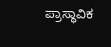ಪ್ರಾಸ್ಥಾವಿಕ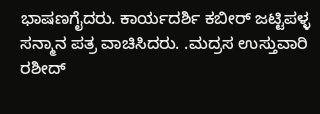ಭಾಷಣಗೈದರು. ಕಾರ್ಯದರ್ಶಿ ಕಬೀರ್ ಜಟ್ಟಿಪಳ್ಳ ಸನ್ಮಾನ ಪತ್ರ ವಾಚಿಸಿದರು. .ಮದ್ರಸ ಉಸ್ತುವಾರಿ ರಶೀದ್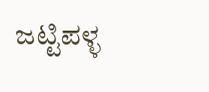ಜಟ್ಟಿಪಳ್ಳ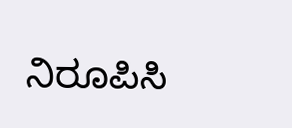ನಿರೂಪಿಸಿ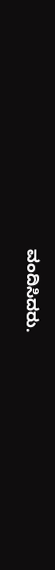ವಂದಿಸಿದರು.